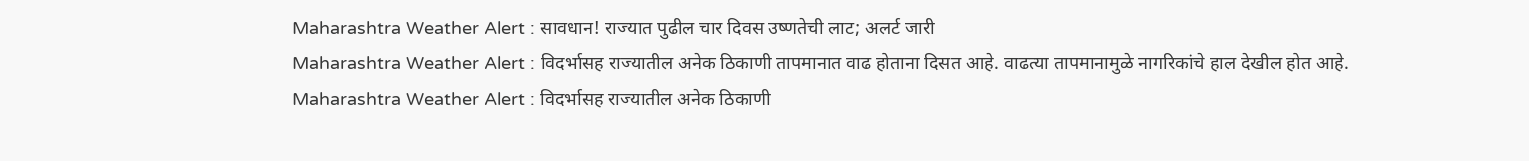Maharashtra Weather Alert : सावधान! राज्यात पुढील चार दिवस उष्णतेची लाट; अलर्ट जारी
Maharashtra Weather Alert : विदर्भासह राज्यातील अनेक ठिकाणी तापमानात वाढ होताना दिसत आहे. वाढत्या तापमानामुळे नागरिकांचे हाल देखील होत आहे.
Maharashtra Weather Alert : विदर्भासह राज्यातील अनेक ठिकाणी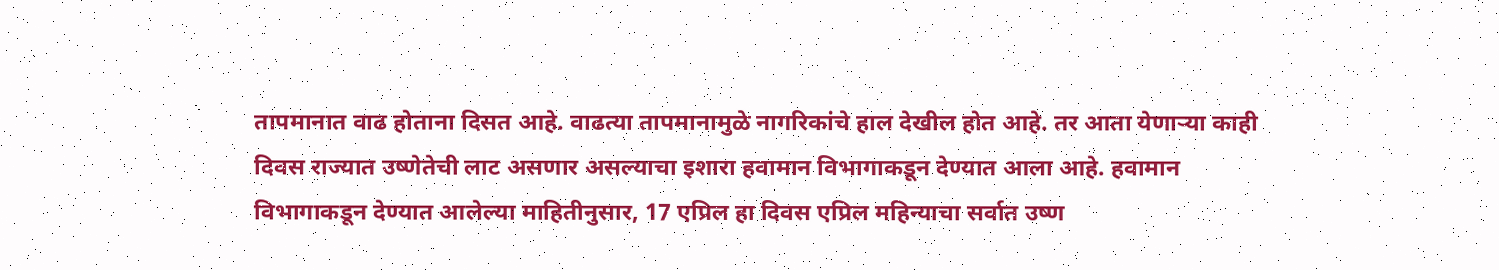तापमानात वाढ होताना दिसत आहे. वाढत्या तापमानामुळे नागरिकांचे हाल देखील होत आहे. तर आता येणाऱ्या काही दिवस राज्यात उष्णेतेची लाट असणार असल्याचा इशारा हवामान विभागाकडून देण्यात आला आहे. हवामान विभागाकडून देण्यात आलेल्या माहितीनुसार, 17 एप्रिल हा दिवस एप्रिल महिन्याचा सर्वात उष्ण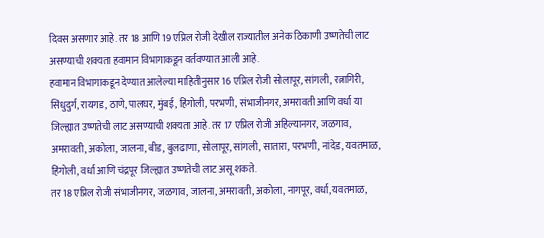दिवस असणार आहे. तर 18 आणि 19 एप्रिल रोजी देखील राज्यातील अनेक ठिकाणी उष्णतेची लाट असण्याची शक्यता हवामान विभागाकडून वर्तवण्यात आली आहे.
हवामान विभागाकडून देण्यात आलेल्या माहितीनुसार 16 एप्रिल रोजी सोलापूर, सांगली, रत्नागिरी, सिंधुदुर्ग, रायगड, ठाणे, पालघर, मुंबई, हिंगोली, परभणी, संभाजीनगर, अमरावती आणि वर्धा या जिल्ह्यात उष्णतेची लाट असण्याची शक्यता आहे. तर 17 एप्रिल रोजी अहिल्यानगर, जळगाव, अमरावती, अकोला, जालना, बीड, बुलढाणा, सोलापूर, सांगली, सातारा, परभणी, नांदेड, यवतमाळ, हिंगोली, वर्धा आणि चंद्रपूर जिल्ह्यात उष्णतेची लाट असू शकते.
तर 18 एप्रिल रोजी संभाजीनगर, जळगाव, जालना, अमरावती, अकोला, नागपूर, वर्धा,यवतमाळ,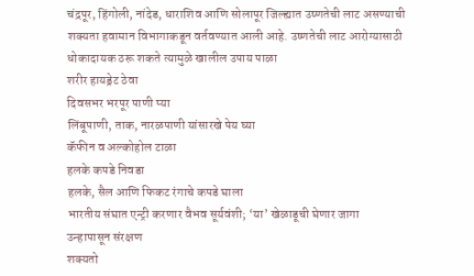चंद्रपूर, हिंगोली, नांदेड, धाराशिव आणि सोलापूर जिल्ह्यात उष्णतेची लाट असण्याची शक्यता हवामान विभागाकडून वर्तवण्यात आली आहे. उष्णतेची लाट आरोग्यासाठी धोकादायक ठरू शकते त्यामुळे खालील उपाय पाळा
शरीर हायड्रेट ठेवा
दिवसभर भरपूर पाणी प्या
लिंबूपाणी, ताक, नारळपाणी यांसारखे पेय घ्या
कॅफीन व अल्कोहोल टाळा
हलके कपडे निवडा
हलके, सैल आणि फिकट रंगाचे कपडे घाला
भारतीय संघात एन्ट्री करणार वैभव सूर्यवंशी; ‘या’ खेळाडूची घेणार जागा
उन्हापासून संरक्षण
शक्यतो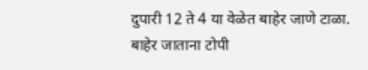दुपारी 12 ते 4 या वेळेत बाहेर जाणे टाळा.
बाहेर जाताना टोपी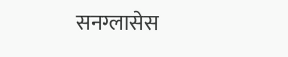सनग्लासेस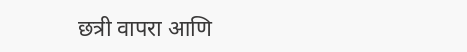छत्री वापरा आणि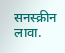सनस्क्रीन लावा.